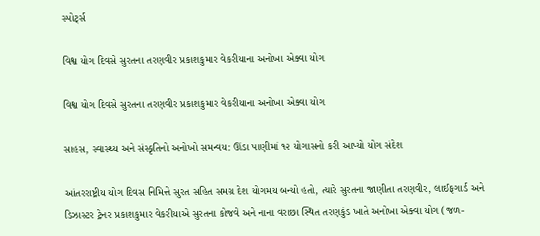સ્પોર્ટ્સ

વિશ્વ યોગ દિવસે સુરતના તરણવીર પ્રકાશકુમાર વેકરીયાના અનોખા એક્વા યોગ

વિશ્વ યોગ દિવસે સુરતના તરણવીર પ્રકાશકુમાર વેકરીયાના અનોખા એક્વા યોગ

સાહસ, સ્વાસ્થ્ય અને સંસ્કૃતિનો અનોખો સમન્વય: ઊંડા પાણીમાં ૧૨ યોગાસનો કરી આપ્યો યોગ સંદેશ

આંતરરાષ્ટ્રીય યોગ દિવસ નિમિત્તે સુરત સહિત સમગ્ર દેશ યોગમય બન્યો હતો, ત્યારે સુરતના જાણીતા તરણવીર, લાઈફગાર્ડ અને ડિઝાસ્ટર ટ્રેનર પ્રકાશકુમાર વેકરીયાએ સુરતના કોજવે અને નાના વરાછા સ્થિત તરણકુંડ ખાતે અનોખા એક્વા યોગ (જળ-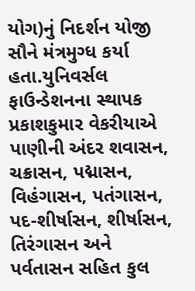યોગ)નું નિદર્શન યોજી સૌને મંત્રમુગ્ધ કર્યા હતા.યુનિવર્સલ ફાઉન્ડેશનના સ્થાપક પ્રકાશકુમાર વેકરીયાએ પાણીની અંદર શવાસન, ચક્રાસન, પદ્માસન, વિહંગાસન, પતંગાસન, પદ-શીર્ષાસન, શીર્ષાસન, તિરંગાસન અને પર્વતાસન સહિત કુલ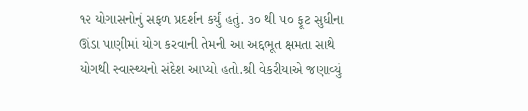૧૨ યોગાસનોનું સફળ પ્રદર્શન કર્યું હતું. ૩૦ થી ૫૦ ફૂટ સુધીના ઊંડા પાણીમાં યોગ કરવાની તેમની આ અદ્દભૂત ક્ષમતા સાથે યોગથી સ્વાસ્થ્યનો સંદેશ આપ્યો હતો.શ્રી વેકરીયાએ જણાવ્યું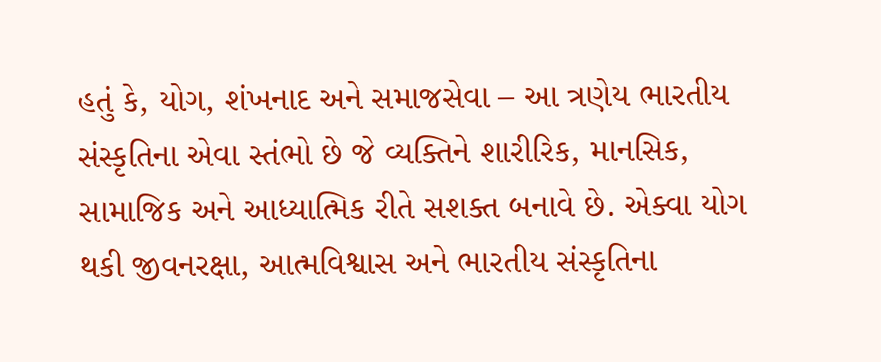હતું કે, યોગ, શંખનાદ અને સમાજસેવા – આ ત્રણેય ભારતીય સંસ્કૃતિના એવા સ્તંભો છે જે વ્યક્તિને શારીરિક, માનસિક, સામાજિક અને આધ્યાત્મિક રીતે સશક્ત બનાવે છે. એક્વા યોગ થકી જીવનરક્ષા, આત્મવિશ્વાસ અને ભારતીય સંસ્કૃતિના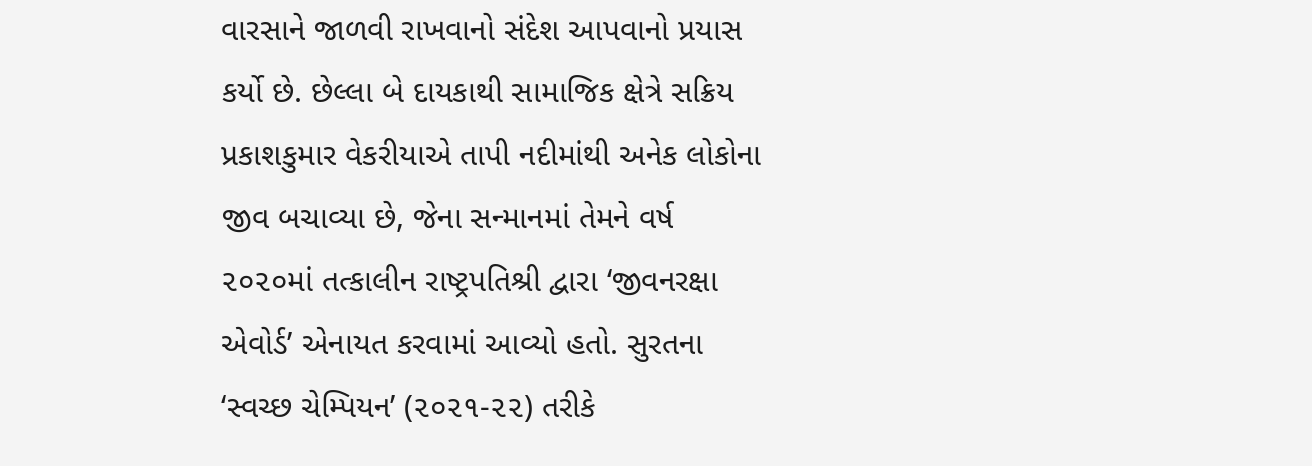વારસાને જાળવી રાખવાનો સંદેશ આપવાનો પ્રયાસ કર્યો છે. છેલ્લા બે દાયકાથી સામાજિક ક્ષેત્રે સક્રિય પ્રકાશકુમાર વેકરીયાએ તાપી નદીમાંથી અનેક લોકોના જીવ બચાવ્યા છે, જેના સન્માનમાં તેમને વર્ષ ૨૦૨૦માં તત્કાલીન રાષ્ટ્રપતિશ્રી દ્વારા ‘જીવનરક્ષા એવોર્ડ’ એનાયત કરવામાં આવ્યો હતો. સુરતના ‘સ્વચ્છ ચેમ્પિયન’ (૨૦૨૧-૨૨) તરીકે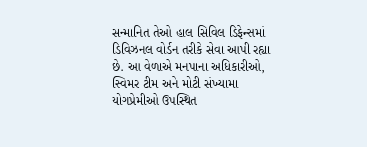સન્માનિત તેઓ હાલ સિવિલ ડિફેન્સમાં ડિવિઝનલ વોર્ડન તરીકે સેવા આપી રહ્યા છે. આ વેળાએ મનપાના અધિકારીઓ, સ્વિમર ટીમ અને મોટી સંખ્યામા યોગપ્રેમીઓ ઉપસ્થિત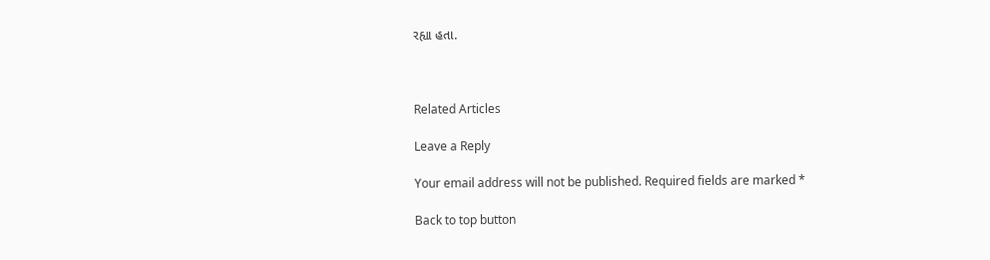રહ્યા હતા.



Related Articles

Leave a Reply

Your email address will not be published. Required fields are marked *

Back to top button